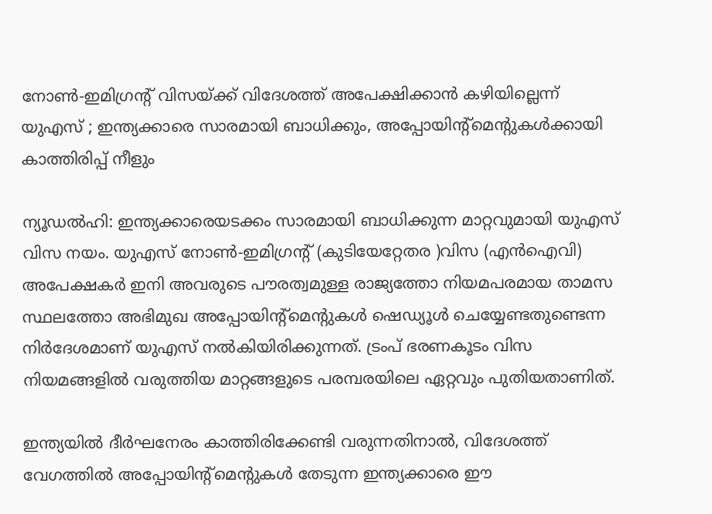നോണ്‍-ഇമിഗ്രന്റ് വിസയ്ക്ക് വിദേശത്ത് അപേക്ഷിക്കാൻ കഴിയില്ലെന്ന് യുഎസ് ; ഇന്ത്യക്കാരെ സാരമായി ബാധിക്കും, അപ്പോയിന്റ്‌മെന്റുകള്‍ക്കായി കാത്തിരിപ്പ് നീളും

ന്യൂഡല്‍ഹി: ഇന്ത്യക്കാരെയടക്കം സാരമായി ബാധിക്കുന്ന മാറ്റവുമായി യുഎസ് വിസ നയം. യുഎസ് നോണ്‍-ഇമിഗ്രന്റ് (കുടിയേറ്റേതര )വിസ (എന്‍ഐവി) അപേക്ഷകര്‍ ഇനി അവരുടെ പൗരത്വമുള്ള രാജ്യത്തോ നിയമപരമായ താമസ സ്ഥലത്തോ അഭിമുഖ അപ്പോയിന്റ്‌മെന്റുകള്‍ ഷെഡ്യൂള്‍ ചെയ്യേണ്ടതുണ്ടെന്ന നിര്‍ദേശമാണ് യുഎസ് നല്‍കിയിരിക്കുന്നത്. ട്രംപ് ഭരണകൂടം വിസ നിയമങ്ങളില്‍ വരുത്തിയ മാറ്റങ്ങളുടെ പരമ്പരയിലെ ഏറ്റവും പുതിയതാണിത്.

ഇന്ത്യയില്‍ ദീര്‍ഘനേരം കാത്തിരിക്കേണ്ടി വരുന്നതിനാല്‍, വിദേശത്ത് വേഗത്തില്‍ അപ്പോയിന്റ്‌മെന്റുകള്‍ തേടുന്ന ഇന്ത്യക്കാരെ ഈ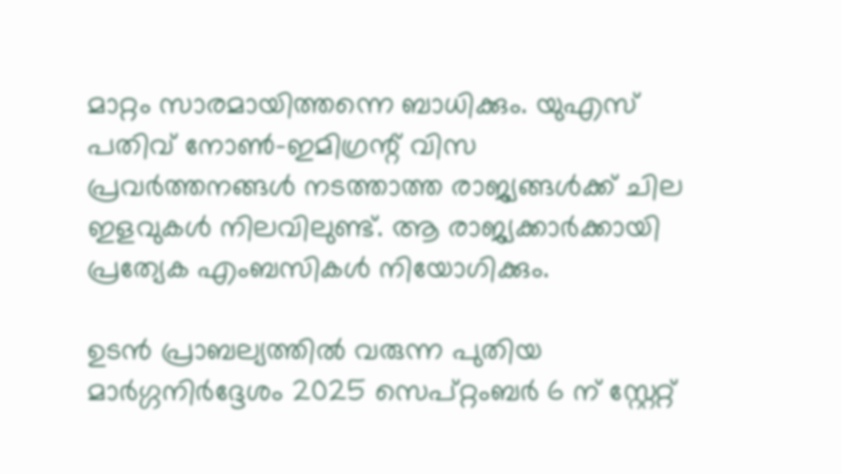മാറ്റം സാരമായിത്തന്നെ ബാധിക്കും. യുഎസ് പതിവ് നോണ്‍-ഇമിഗ്രന്റ് വിസ പ്രവര്‍ത്തനങ്ങള്‍ നടത്താത്ത രാജ്യങ്ങള്‍ക്ക് ചില ഇളവുകള്‍ നിലവിലുണ്ട്. ആ രാജ്യക്കാര്‍ക്കായി പ്രത്യേക എംബസികള്‍ നിയോഗിക്കും.

ഉടന്‍ പ്രാബല്യത്തില്‍ വരുന്ന പുതിയ മാര്‍ഗ്ഗനിര്‍ദ്ദേശം 2025 സെപ്റ്റംബര്‍ 6 ന് സ്റ്റേറ്റ്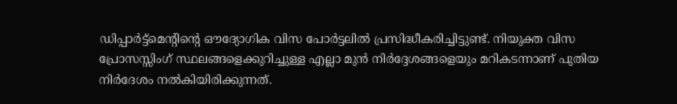ഡിപ്പാര്‍ട്ട്മെന്റിന്റെ ഔദ്യോഗിക വിസ പോര്‍ട്ടലില്‍ പ്രസിദ്ധീകരിച്ചിട്ടുണ്ട്. നിയുക്ത വിസ പ്രോസസ്സിംഗ് സ്ഥലങ്ങളെക്കുറിച്ചുള്ള എല്ലാ മുന്‍ നിര്‍ദ്ദേശങ്ങളെയും മറികടന്നാണ് പുതിയ നിര്‍ദേശം നല്‍കിയിരിക്കുന്നത്.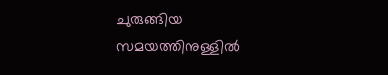ചുരുങ്ങിയ സമയത്തിനുള്ളില്‍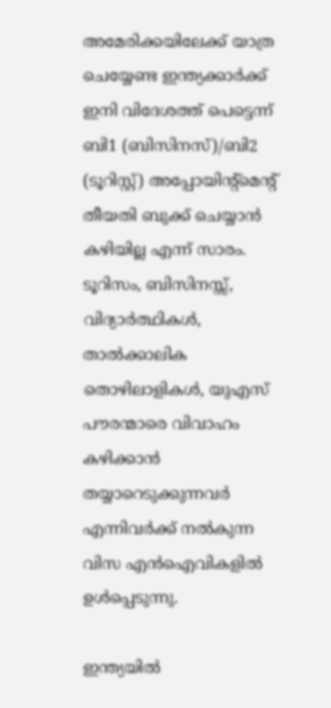അമേരിക്കയിലേക്ക് യാത്ര ചെയ്യേണ്ട ഇന്ത്യക്കാര്‍ക്ക് ഇനി വിദേശത്ത് പെട്ടെന്ന് ബി1 (ബിസിനസ്)/ബി2 (ടൂറിസ്റ്റ്) അപ്പോയിന്റ്‌മെന്റ് തീയതി ബുക്ക് ചെയ്യാന്‍ കഴിയില്ല എന്ന് സാരം. ടൂറിസം, ബിസിനസ്സ്, വിദ്യാര്‍ത്ഥികള്‍, താല്‍ക്കാലിക തൊഴിലാളികള്‍, യുഎസ് പൗരന്മാരെ വിവാഹം കഴിക്കാന്‍ തയ്യാറെടുക്കുന്നവര്‍ എന്നിവര്‍ക്ക് നല്‍കുന്ന വിസ എന്‍ഐവികളില്‍ ഉള്‍പ്പെടുന്നു.

ഇന്ത്യയില്‍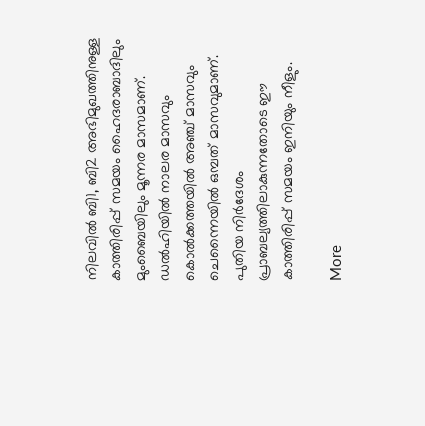നിലവില്‍ ബി1, ബി2 അഭിമുഖത്തിനുള്ള കാത്തിരിപ്പ് സമയം ഹൈദരാബാദിലും മുംബൈയിലും മൂന്നര മാസമാണ്. ഡല്‍ഹിയില്‍ നാലര മാസവും കൊല്‍ക്കത്തയില്‍ അഞ്ച് മാസവും ചെന്നൈയില്‍ ഒമ്പത് മാസവുമാണ്. പുതിയ നിര്‍ദേശം പ്രാബല്യത്തിലാകുന്നതോടെ ഈ കാത്തിരിപ്പ് സമയം ഇനിയും നീളും.

More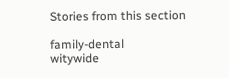Stories from this section

family-dental
witywide